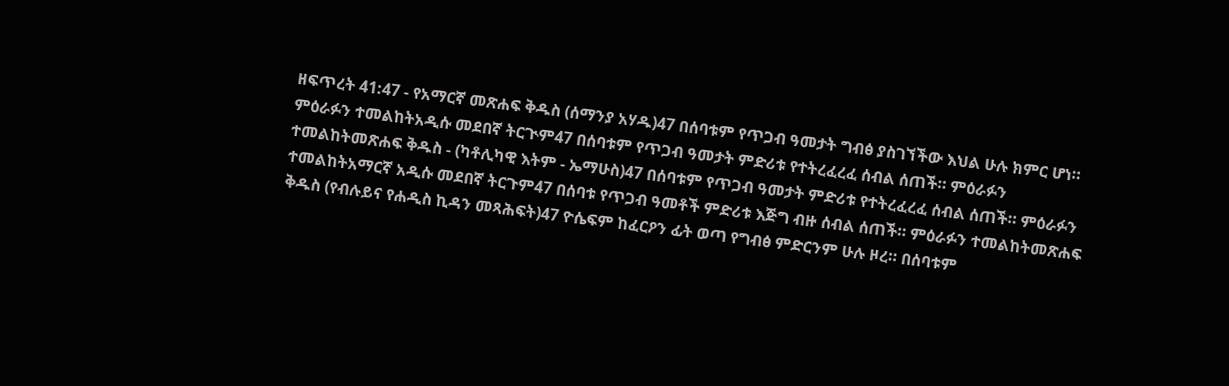ዘፍጥረት 41:47 - የአማርኛ መጽሐፍ ቅዱስ (ሰማንያ አሃዱ)47 በሰባቱም የጥጋብ ዓመታት ግብፅ ያስገኘችው እህል ሁሉ ክምር ሆነ። ምዕራፉን ተመልከትአዲሱ መደበኛ ትርጒም47 በሰባቱም የጥጋብ ዓመታት ምድሪቱ የተትረፈረፈ ሰብል ሰጠች። ምዕራፉን ተመልከትመጽሐፍ ቅዱስ - (ካቶሊካዊ እትም - ኤማሁስ)47 በሰባቱም የጥጋብ ዓመታት ምድሪቱ የተትረፈረፈ ሰብል ሰጠች። ምዕራፉን ተመልከትአማርኛ አዲሱ መደበኛ ትርጉም47 በሰባቱ የጥጋብ ዓመቶች ምድሪቱ እጅግ ብዙ ሰብል ሰጠች። ምዕራፉን ተመልከትመጽሐፍ ቅዱስ (የብሉይና የሐዲስ ኪዳን መጻሕፍት)47 ዮሴፍም ከፈርዖን ፊት ወጣ የግብፅ ምድርንም ሁሉ ዞረ። በሰባቱም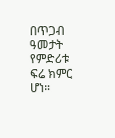በጥጋብ ዓመታት የምድሪቱ ፍሬ ክምር ሆነ።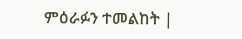ምዕራፉን ተመልከት |